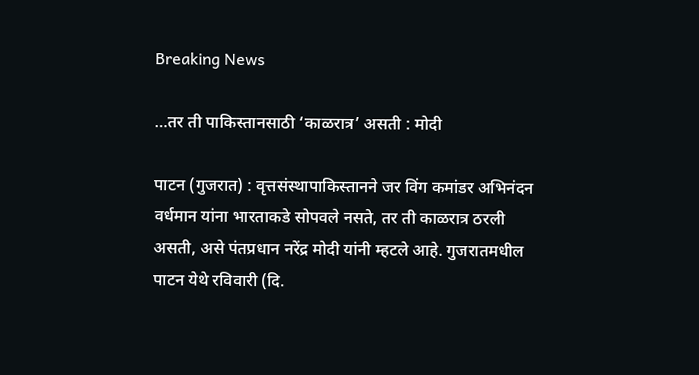Breaking News

…तर ती पाकिस्तानसाठी ‘काळरात्र’ असती : मोदी

पाटन (गुजरात) : वृत्तसंस्थापाकिस्तानने जर विंग कमांडर अभिनंदन वर्धमान यांना भारताकडे सोपवले नसते, तर ती काळरात्र ठरली असती, असे पंतप्रधान नरेंद्र मोदी यांनी म्हटले आहे. गुजरातमधील पाटन येथे रविवारी (दि.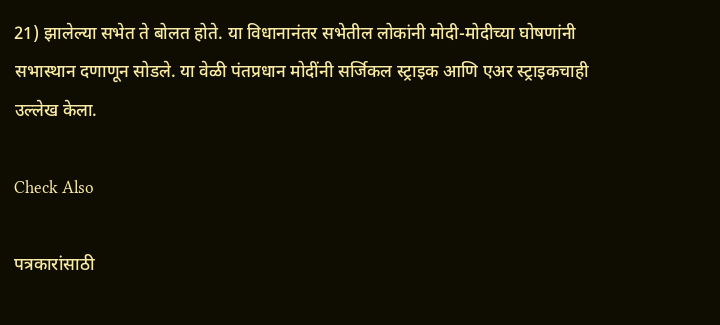21) झालेल्या सभेत ते बोलत होते. या विधानानंतर सभेतील लोकांनी मोदी-मोदीच्या घोषणांनी सभास्थान दणाणून सोडले. या वेळी पंतप्रधान मोदींनी सर्जिकल स्ट्राइक आणि एअर स्ट्राइकचाही उल्लेख केला.

Check Also

पत्रकारांसाठी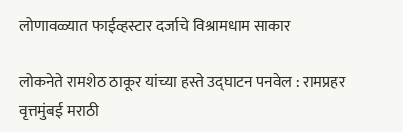लोणावळ्यात फाईव्हस्टार दर्जाचे विश्रामधाम साकार

लोकनेते रामशेठ ठाकूर यांच्या हस्ते उद्घाटन पनवेल : रामप्रहर वृत्तमुंबई मराठी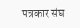पत्रकार संघ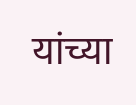यांच्या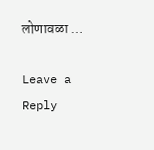लोणावळा …

Leave a Reply